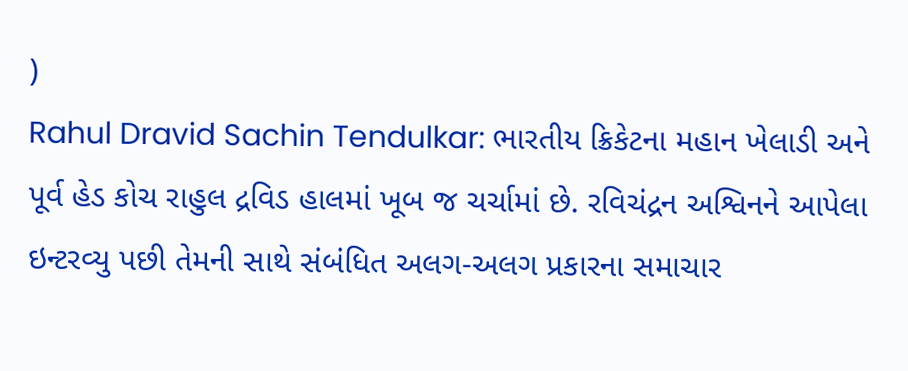)
Rahul Dravid Sachin Tendulkar: ભારતીય ક્રિકેટના મહાન ખેલાડી અને પૂર્વ હેડ કોચ રાહુલ દ્રવિડ હાલમાં ખૂબ જ ચર્ચામાં છે. રવિચંદ્રન અશ્વિનને આપેલા ઇન્ટરવ્યુ પછી તેમની સાથે સંબંધિત અલગ-અલગ પ્રકારના સમાચાર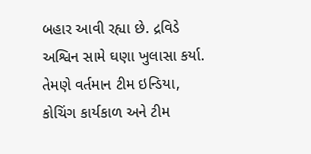બહાર આવી રહ્યા છે. દ્રવિડે અશ્વિન સામે ઘણા ખુલાસા કર્યા. તેમણે વર્તમાન ટીમ ઇન્ડિયા, કોચિંગ કાર્યકાળ અને ટીમ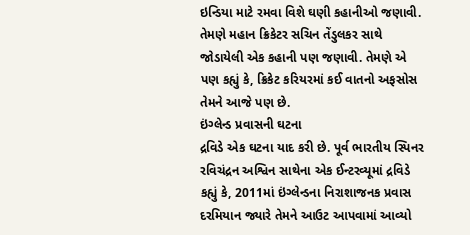ઇન્ડિયા માટે રમવા વિશે ઘણી કહાનીઓ જણાવી. તેમણે મહાન ક્રિકેટર સચિન તેંડુલકર સાથે જોડાયેલી એક કહાની પણ જણાવી. તેમણે એ પણ કહ્યું કે, ક્રિકેટ કરિયરમાં કઈ વાતનો અફસોસ તેમને આજે પણ છે.
ઇંગ્લેન્ડ પ્રવાસની ઘટના
દ્રવિડે એક ઘટના યાદ કરી છે. પૂર્વ ભારતીય સ્પિનર રવિચંદ્રન અશ્વિન સાથેના એક ઈન્ટરવ્યૂમાં દ્રવિડે કહ્યું કે, 2011માં ઇંગ્લેન્ડના નિરાશાજનક પ્રવાસ દરમિયાન જ્યારે તેમને આઉટ આપવામાં આવ્યો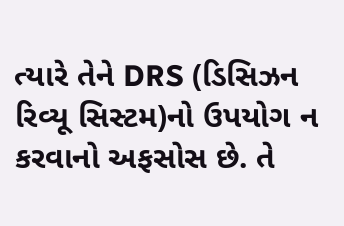ત્યારે તેને DRS (ડિસિઝન રિવ્યૂ સિસ્ટમ)નો ઉપયોગ ન કરવાનો અફસોસ છે. તે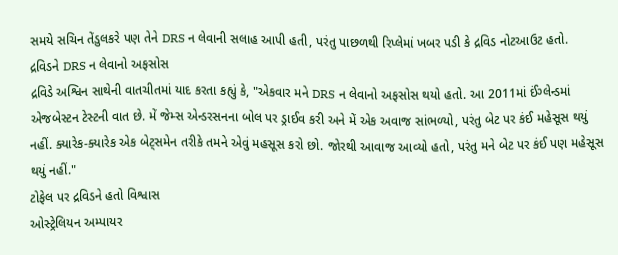સમયે સચિન તેંડુલકરે પણ તેને DRS ન લેવાની સલાહ આપી હતી, પરંતુ પાછળથી રિપ્લેમાં ખબર પડી કે દ્રવિડ નોટઆઉટ હતો.
દ્રવિડને DRS ન લેવાનો અફસોસ
દ્રવિડે અશ્વિન સાથેની વાતચીતમાં યાદ કરતા કહ્યું કે, "એકવાર મને DRS ન લેવાનો અફસોસ થયો હતો. આ 2011માં ઈંગ્લેન્ડમાં એજબેસ્ટન ટેસ્ટની વાત છે. મેં જેમ્સ એન્ડરસનના બોલ પર ડ્રાઈવ કરી અને મેં એક અવાજ સાંભળ્યો, પરંતુ બેટ પર કંઈ મહેસૂસ થયું નહીં. ક્યારેક-ક્યારેક એક બેટ્સમેન તરીકે તમને એવું મહસૂસ કરો છો. જોરથી આવાજ આવ્યો હતો, પરંતુ મને બેટ પર કંઈ પણ મહેસૂસ થયું નહીં."
ટોફેલ પર દ્રવિડને હતો વિશ્વાસ
ઓસ્ટ્રેલિયન અમ્પાયર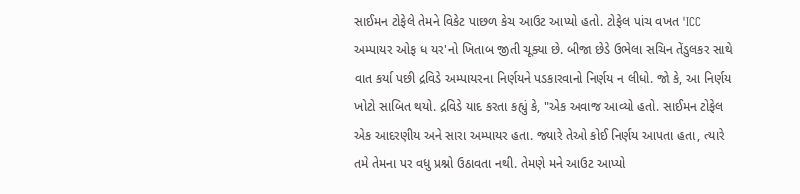સાઈમન ટોફેલે તેમને વિકેટ પાછળ કેચ આઉટ આપ્યો હતો. ટોફેલ પાંચ વખત 'ICC અમ્પાયર ઓફ ધ યર'નો ખિતાબ જીતી ચૂક્યા છે. બીજા છેડે ઉભેલા સચિન તેંડુલકર સાથે વાત કર્યા પછી દ્રવિડે અમ્પાયરના નિર્ણયને પડકારવાનો નિર્ણય ન લીધો. જો કે, આ નિર્ણય ખોટો સાબિત થયો. દ્રવિડે યાદ કરતા કહ્યું કે, "એક અવાજ આવ્યો હતો. સાઈમન ટોફેલ એક આદરણીય અને સારા અમ્પાયર હતા. જ્યારે તેઓ કોઈ નિર્ણય આપતા હતા, ત્યારે તમે તેમના પર વધુ પ્રશ્નો ઉઠાવતા નથી. તેમણે મને આઉટ આપ્યો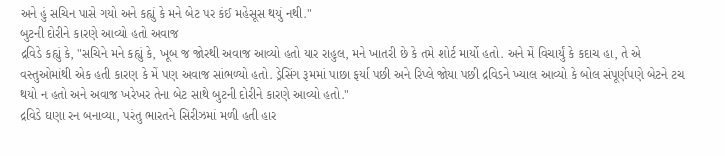અને હું સચિન પાસે ગયો અને કહ્યું કે મને બેટ પર કંઈ મહેસૂસ થયું નથી."
બુટની દોરીને કારણે આવ્યો હતો અવાજ
દ્રવિડે કહ્યું કે, "સચિને મને કહ્યું કે, ખૂબ જ જોરથી અવાજ આવ્યો હતો યાર રાહુલ, મને ખાતરી છે કે તમે શોર્ટ માર્યો હતો. અને મેં વિચાર્યું કે કદાચ હા, તે એ વસ્તુઓમાંથી એક હતી કારણ કે મેં પણ અવાજ સાંભળ્યો હતો. ડ્રેસિંગ રૂમમાં પાછા ફર્યા પછી અને રિપ્લે જોયા પછી દ્રવિડને ખ્યાલ આવ્યો કે બોલ સંપૂર્ણપણે બેટને ટચ થયો ન હતો અને અવાજ ખરેખર તેના બેટ સાથે બુટની દોરીને કારણે આવ્યો હતો."
દ્રવિડે ઘણા રન બનાવ્યા, પરંતુ ભારતને સિરીઝમાં મળી હતી હાર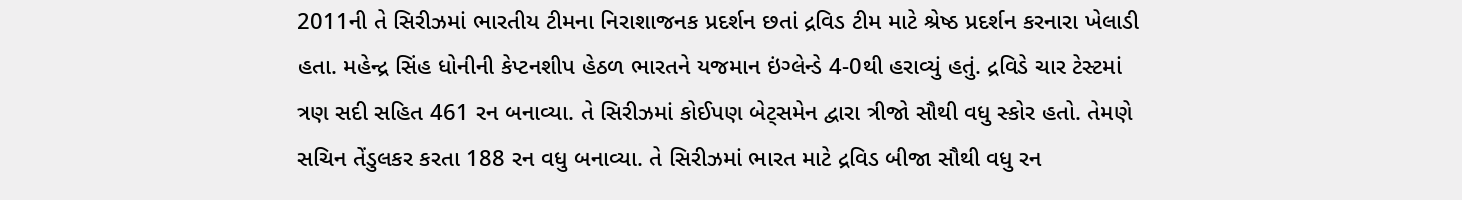2011ની તે સિરીઝમાં ભારતીય ટીમના નિરાશાજનક પ્રદર્શન છતાં દ્રવિડ ટીમ માટે શ્રેષ્ઠ પ્રદર્શન કરનારા ખેલાડી હતા. મહેન્દ્ર સિંહ ધોનીની કેપ્ટનશીપ હેઠળ ભારતને યજમાન ઇંગ્લેન્ડે 4-0થી હરાવ્યું હતું. દ્રવિડે ચાર ટેસ્ટમાં ત્રણ સદી સહિત 461 રન બનાવ્યા. તે સિરીઝમાં કોઈપણ બેટ્સમેન દ્વારા ત્રીજો સૌથી વધુ સ્કોર હતો. તેમણે સચિન તેંડુલકર કરતા 188 રન વધુ બનાવ્યા. તે સિરીઝમાં ભારત માટે દ્રવિડ બીજા સૌથી વધુ રન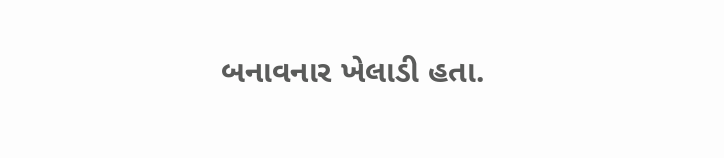બનાવનાર ખેલાડી હતા.